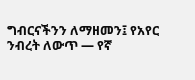ግብርናችንን ለማዘመን፤ የአየር ንብረት ለውጥ — የኛ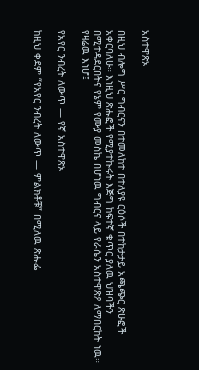አስተዋጽኦ

በዚህ ብሎግ ሥር ግብርናን በተመለከተ በተለያዩ ርዕሶች በተከታታይ አጫጭር ጽሁፎች አቀርባለሁ። እነዚህ ጽሑፎች የሚያተኩሩት እጅግ ከፍተኛ ቁጥር ያለዉ ህዝባችን በሚተዳደርበትና የኔም የሙያ መስኬ በሆነዉ ግብርና ላይ የራሴን አስተዋጽዖ ለማበርከት ነዉ። የዛሬዉ እነሆ፤

የአየር ንብረት ለውጥ — የኛ አስተዋጽኦ

ከዚህ ቀደም “የአየር ንብረት ለውጥ — ምልክቶቹ” በሚለዉ ጽሑፌ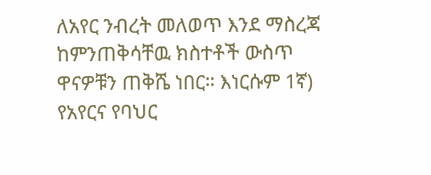ለአየር ንብረት መለወጥ እንደ ማስረጃ ከምንጠቅሳቸዉ ክስተቶች ውስጥ ዋናዎቹን ጠቅሼ ነበር። እነርሱም 1ኛ) የአየርና የባህር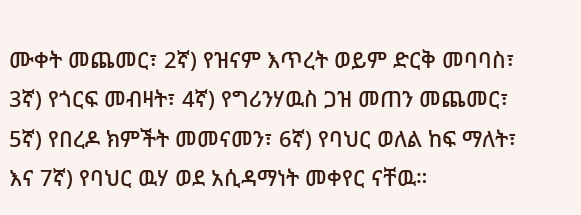ሙቀት መጨመር፣ 2ኛ) የዝናም እጥረት ወይም ድርቅ መባባስ፣ 3ኛ) የጎርፍ መብዛት፣ 4ኛ) የግሪንሃዉስ ጋዝ መጠን መጨመር፣ 5ኛ) የበረዶ ክምችት መመናመን፣ 6ኛ) የባህር ወለል ከፍ ማለት፣ እና 7ኛ) የባህር ዉሃ ወደ አሲዳማነት መቀየር ናቸዉ።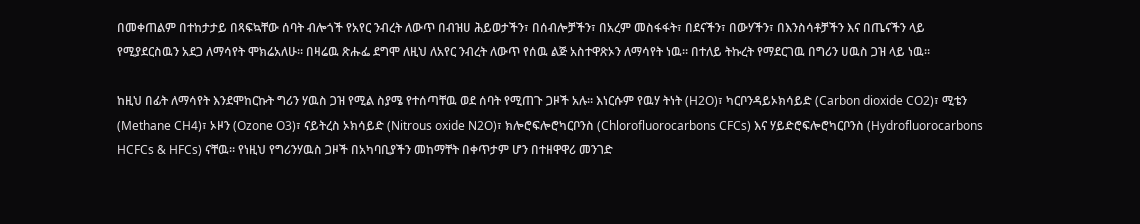በመቀጠልም በተከታታይ በጻፍኳቸው ሰባት ብሎጎች የአየር ንብረት ለውጥ በብዝሀ ሕይወታችን፣ በሰብሎቻችን፣ በአረም መስፋፋት፣ በደናችን፣ በውሃችን፣ በእንስሳቶቻችን እና በጤናችን ላይ የሚያደርስዉን አደጋ ለማሳየት ሞክሬአለሁ። በዛሬዉ ጽሑፌ ደግሞ ለዚህ ለአየር ንብረት ለውጥ የሰዉ ልጅ አስተዋጽኦን ለማሳየት ነዉ። በተለይ ትኩረት የማደርገዉ በግሪን ሀዉስ ጋዝ ላይ ነዉ።

ከዚህ በፊት ለማሳየት እንደሞከርኩት ግሪን ሃዉስ ጋዝ የሚል ስያሜ የተሰጣቸዉ ወደ ሰባት የሚጠጉ ጋዞች አሉ። እነርሱም የዉሃ ትነት (H2O)፣ ካርቦንዳይኦክሳይድ (Carbon dioxide CO2)፣ ሚቴን (Methane CH4)፣ ኦዞን (Ozone O3)፣ ናይትረስ ኦክሳይድ (Nitrous oxide N2O)፣ ክሎሮፍሎሮካርቦንስ (Chlorofluorocarbons CFCs) እና ሃይድሮፍሎሮካርቦንስ (Hydrofluorocarbons HCFCs & HFCs) ናቸዉ። የነዚህ የግሪንሃዉስ ጋዞች በአካባቢያችን መከማቸት በቀጥታም ሆን በተዘዋዋሪ መንገድ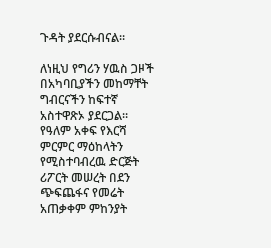ጉዳት ያደርሱብናል።

ለነዚህ የግሪን ሃዉስ ጋዞች በአካባቢያችን መከማቸት ግብርናችን ከፍተኛ አስተዋጽኦ ያደርጋል። የዓለም አቀፍ የእርሻ ምርምር ማዕከላትን የሚስተባብረዉ ድርጅት ሪፖርት መሠረት በደን ጭፍጨፋና የመሬት አጠቃቀም ምከንያት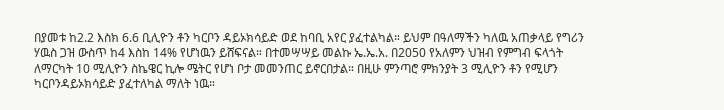በያመቱ ከ2.2 እስክ 6.6 ቢሊዮን ቶን ካርቦን ዳይኦክሳይድ ወደ ከባቢ አየር ያፈተልካል። ይህም በዓለማችን ካለዉ አጠቃላይ የግሪን ሃዉስ ጋዝ ውስጥ ከ4 እስከ 14% የሆነዉን ይሸፍናል። በተመሣሣይ መልኩ ኤ.ኤ.አ. በ2050 የአለምን ህዝብ የምግብ ፍላጎት ለማርካት 10 ሚሊዮን ስኬዌር ኪሎ ሜትር የሆነ ቦታ መመንጠር ይኖርበታል። በዚሁ ምንጣሮ ምክንያት 3 ሚሊዮን ቶን የሚሆን ካርቦንዳይኦክሳይድ ያፈተለካል ማለት ነዉ።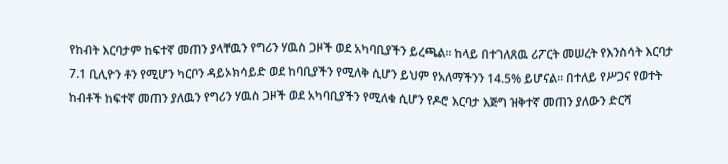የከብት እርባታም ከፍተኛ መጠን ያላቸዉን የግሪን ሃዉስ ጋዞች ወደ አካባቢያችን ይረጫል። ከላይ በተገለጸዉ ሪፖርት መሠረት የእንስሳት እርባታ 7.1 ቢሊዮን ቶን የሚሆን ካርቦን ዳይኦክሳይድ ወደ ከባቢያችን የሚለቅ ሲሆን ይህም የአለማችንን 14.5% ይሆናል። በተለይ የሥጋና የወተት ከብቶች ከፍተኛ መጠን ያለዉን የግሪን ሃዉስ ጋዞች ወደ አካባቢያችን የሚለቁ ሲሆን የዶሮ እርባታ እጅግ ዝቅተኛ መጠን ያለውን ድርሻ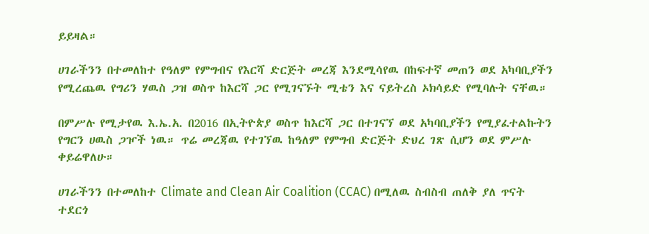ይይዛል።

ሀገራችንን በተመለከተ የዓለም የምግብና የእርሻ ድርጅት መረጃ እንደሚሳየዉ በከፍተኛ መጠን ወደ አካባቢያችን የሚረጨዉ የግሪን ሃዉስ ጋዝ ወስጥ ከእርሻ ጋር የሚገናኙት ሚቴን እና ናይትረስ ኦክሳይድ የሚባሉት ናቸዉ።

በምሥሉ የሚታየዉ እ.ኤ.አ. በ2016 በኢትዮጵያ ወስጥ ከእርሻ ጋር በተገናኘ ወደ አካባቢያችን የሚያፈተልኩትን የግርን ሀዉስ ጋዦች ነዉ። ጥሬ መረጃዉ የተገኘዉ ከዓለም የምግብ ድርጅት ድህረ ገጽ ሲሆን ወደ ምሥሉ ቀይሬዋለሁ።

ሀገራችንን በተመለከተ Climate and Clean Air Coalition (CCAC) በሚለዉ ስብስብ ጠለቅ ያለ ጥናት ተደርጎ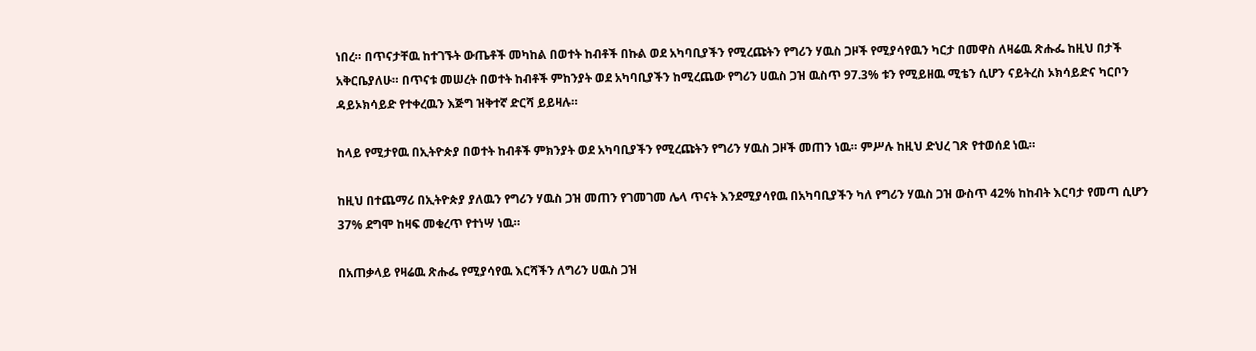ነበረ። በጥናታቸዉ ከተገኙት ውጤቶች መካከል በወተት ከብቶች በኩል ወደ አካባቢያችን የሚረጩትን የግሪን ሃዉስ ጋዞች የሚያሳየዉን ካርታ በመዋስ ለዛሬዉ ጽሑፌ ከዚህ በታች አቅርቤያለሁ። በጥናቱ መሠረት በወተት ከብቶች ምከንያት ወደ አካባቢያችን ከሚረጨው የግሪን ሀዉስ ጋዝ ዉስጥ 97.3% ቱን የሚይዘዉ ሚቴን ሲሆን ናይትረስ ኦክሳይድና ካርቦን ዳይኦክሳይድ የተቀረዉን እጅግ ዝቅተኛ ድርሻ ይይዛሉ።

ከላይ የሚታየዉ በኢትዮጵያ በወተት ከብቶች ምክንያት ወደ አካባቢያችን የሚረጩትን የግሪን ሃዉስ ጋዞች መጠን ነዉ። ምሥሉ ከዚህ ድህረ ገጽ የተወሰደ ነዉ።

ከዚህ በተጨማሪ በኢትዮጵያ ያለዉን የግሪን ሃዉስ ጋዝ መጠን የገመገመ ሌላ ጥናት እንደሚያሳየዉ በአካባቢያችን ካለ የግሪን ሃዉስ ጋዝ ውስጥ 42% ከከብት እርባታ የመጣ ሲሆን 37% ደግሞ ከዛፍ መቁረጥ የተነሣ ነዉ።

በአጠቃላይ የዛሬዉ ጽሑፌ የሚያሳየዉ እርሻችን ለግሪን ሀዉስ ጋዝ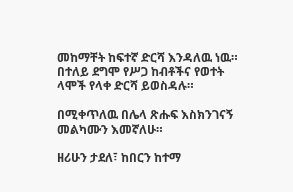መከማቸት ከፍተኛ ድርሻ እንዳለዉ ነዉ። በተለይ ደግሞ የሥጋ ከብቶችና የወተት ላሞች የላቀ ድርሻ ይወስዳሉ።

በሚቀጥለዉ በሌላ ጽሑፍ እስክንገናኝ መልካሙን እመኛለሁ።

ዘሪሁን ታደለ፣ ከበርን ከተማ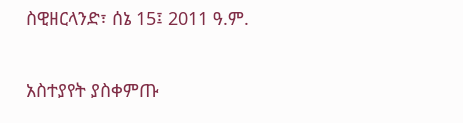ስዊዘርላንድ፣ ሰኔ 15፤ 2011 ዓ.ም.

አስተያየት ያስቀምጡ